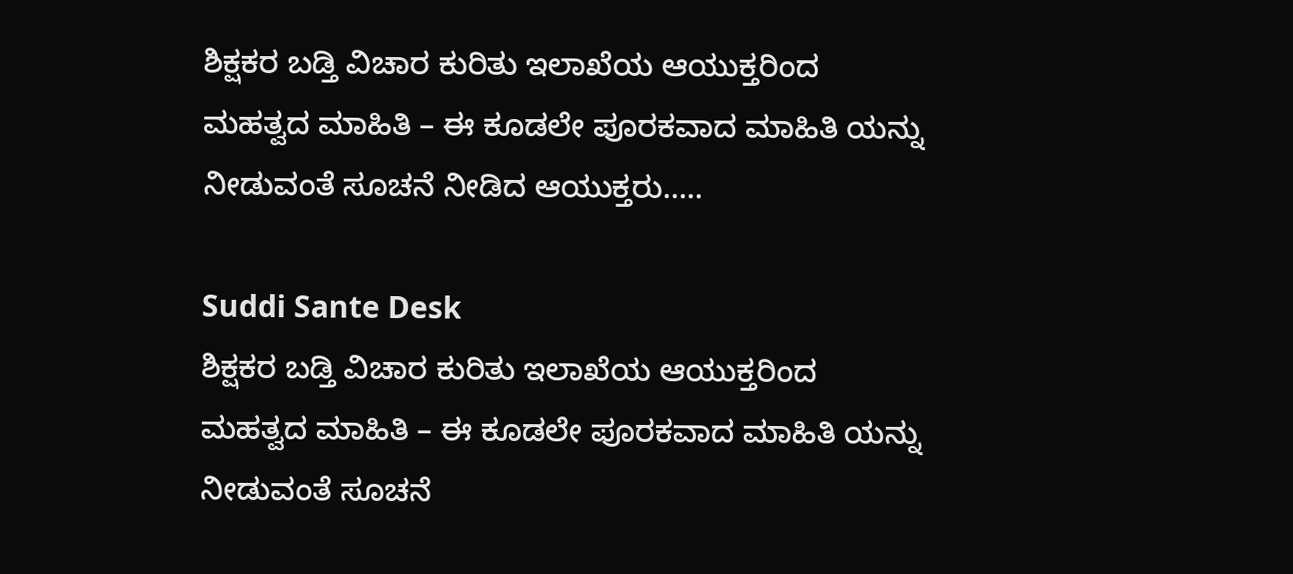ಶಿಕ್ಷಕರ ಬಡ್ತಿ ವಿಚಾರ ಕುರಿತು ಇಲಾಖೆಯ ಆಯುಕ್ತರಿಂದ ಮಹತ್ವದ ಮಾಹಿತಿ – ಈ ಕೂಡಲೇ ಪೂರಕವಾದ ಮಾಹಿತಿ ಯನ್ನು ನೀಡುವಂತೆ ಸೂಚನೆ ನೀಡಿದ ಆಯುಕ್ತರು…..

Suddi Sante Desk
ಶಿಕ್ಷಕರ ಬಡ್ತಿ ವಿಚಾರ ಕುರಿತು ಇಲಾಖೆಯ ಆಯುಕ್ತರಿಂದ ಮಹತ್ವದ ಮಾಹಿತಿ – ಈ ಕೂಡಲೇ ಪೂರಕವಾದ ಮಾಹಿತಿ ಯನ್ನು ನೀಡುವಂತೆ ಸೂಚನೆ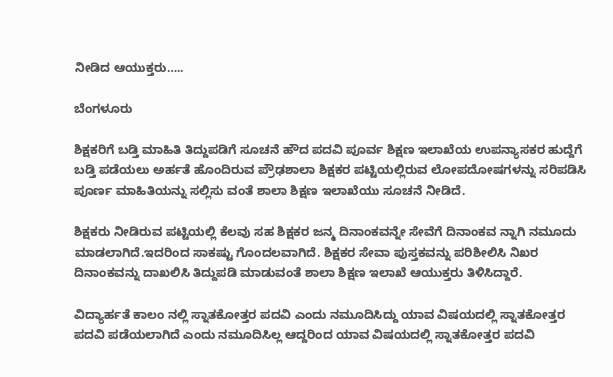ನೀಡಿದ ಆಯುಕ್ತರು…..

ಬೆಂಗಳೂರು

ಶಿಕ್ಷಕರಿಗೆ ಬಡ್ತಿ ಮಾಹಿತಿ ತಿದ್ದುಪಡಿಗೆ ಸೂಚನೆ ಹೌದ ಪದವಿ ಪೂರ್ವ ಶಿಕ್ಷಣ ಇಲಾಖೆಯ ಉಪನ್ಯಾಸಕರ ಹುದ್ದೆಗೆ ಬಡ್ತಿ ಪಡೆಯಲು ಅರ್ಹತೆ ಹೊಂದಿರುವ ಪ್ರೌಢಶಾಲಾ ಶಿಕ್ಷಕರ ಪಟ್ಟಿಯಲ್ಲಿರುವ ಲೋಪದೋಷಗಳನ್ನು ಸರಿಪಡಿಸಿ ಪೂರ್ಣ ಮಾಹಿತಿಯನ್ನು ಸಲ್ಲಿಸು ವಂತೆ ಶಾಲಾ ಶಿಕ್ಷಣ ಇಲಾಖೆಯು ಸೂಚನೆ ನೀಡಿದೆ.

ಶಿಕ್ಷಕರು ನೀಡಿರುವ ಪಟ್ಟಿಯಲ್ಲಿ ಕೆಲವು ಸಹ ಶಿಕ್ಷಕರ ಜನ್ಮ ದಿನಾಂಕವನ್ನೇ ಸೇವೆಗೆ ದಿನಾಂಕವ ನ್ನಾಗಿ ನಮೂದು ಮಾಡಲಾಗಿದೆ.ಇದರಿಂದ ಸಾಕಷ್ಟು ಗೊಂದಲವಾಗಿದೆ. ಶಿಕ್ಷಕರ ಸೇವಾ ಪುಸ್ತಕವನ್ನು ಪರಿಶೀಲಿಸಿ ನಿಖರ ದಿನಾಂಕವನ್ನು ದಾಖಲಿಸಿ ತಿದ್ದುಪಡಿ ಮಾಡುವಂತೆ ಶಾಲಾ ಶಿಕ್ಷಣ ಇಲಾಖೆ ಆಯುಕ್ತರು ತಿಳಿಸಿದ್ದಾರೆ.

ವಿದ್ಯಾರ್ಹತೆ ಕಾಲಂ ನಲ್ಲಿ ಸ್ನಾತಕೋತ್ತರ ಪದವಿ ಎಂದು ನಮೂದಿಸಿದ್ದು ಯಾವ ವಿಷಯದಲ್ಲಿ ಸ್ನಾತಕೋತ್ತರ ಪದವಿ ಪಡೆಯಲಾಗಿದೆ ಎಂದು ನಮೂದಿಸಿಲ್ಲ ಆದ್ದರಿಂದ ಯಾವ ವಿಷಯದಲ್ಲಿ ಸ್ನಾತಕೋತ್ತರ ಪದವಿ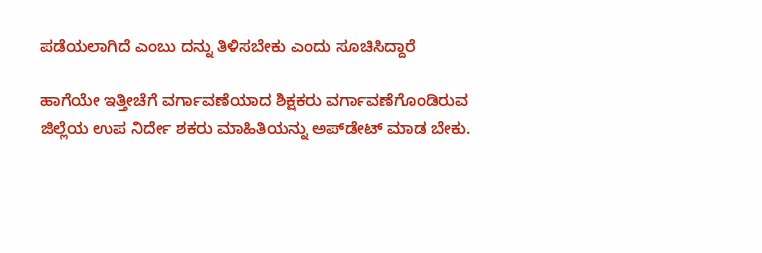ಪಡೆಯಲಾಗಿದೆ ಎಂಬು ದನ್ನು ತಿಳಿಸಬೇಕು ಎಂದು ಸೂಚಿಸಿದ್ದಾರೆ

ಹಾಗೆಯೇ ಇತ್ತೀಚೆಗೆ ವರ್ಗಾವಣೆಯಾದ ಶಿಕ್ಷಕರು ವರ್ಗಾವಣೆಗೊಂಡಿರುವ ಜಿಲ್ಲೆಯ ಉಪ ನಿರ್ದೇ ಶಕರು ಮಾಹಿತಿಯನ್ನು ಅಪ್‌ಡೇಟ್ ಮಾಡ ಬೇಕು.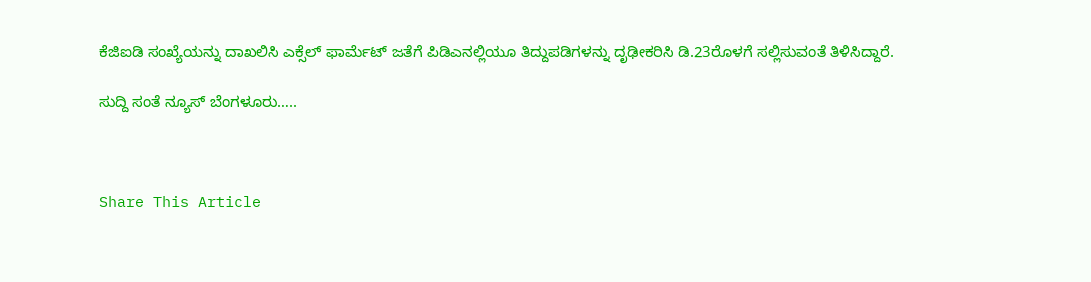ಕೆಜಿಐಡಿ ಸಂಖ್ಯೆಯನ್ನು ದಾಖಲಿಸಿ ಎಕ್ಸೆಲ್ ಫಾರ್ಮೆಟ್ ಜತೆಗೆ ಪಿಡಿಎನಲ್ಲಿಯೂ ತಿದ್ದುಪಡಿಗಳನ್ನು ದೃಢೀಕರಿಸಿ ಡಿ.23ರೊಳಗೆ ಸಲ್ಲಿಸುವಂತೆ ತಿಳಿಸಿದ್ದಾರೆ.

ಸುದ್ದಿ ಸಂತೆ ನ್ಯೂಸ್ ಬೆಂಗಳೂರು…..



Share This Article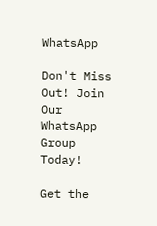WhatsApp

Don't Miss Out! Join Our WhatsApp Group Today!

Get the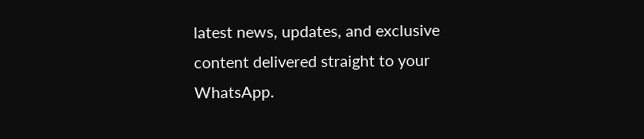latest news, updates, and exclusive content delivered straight to your WhatsApp.